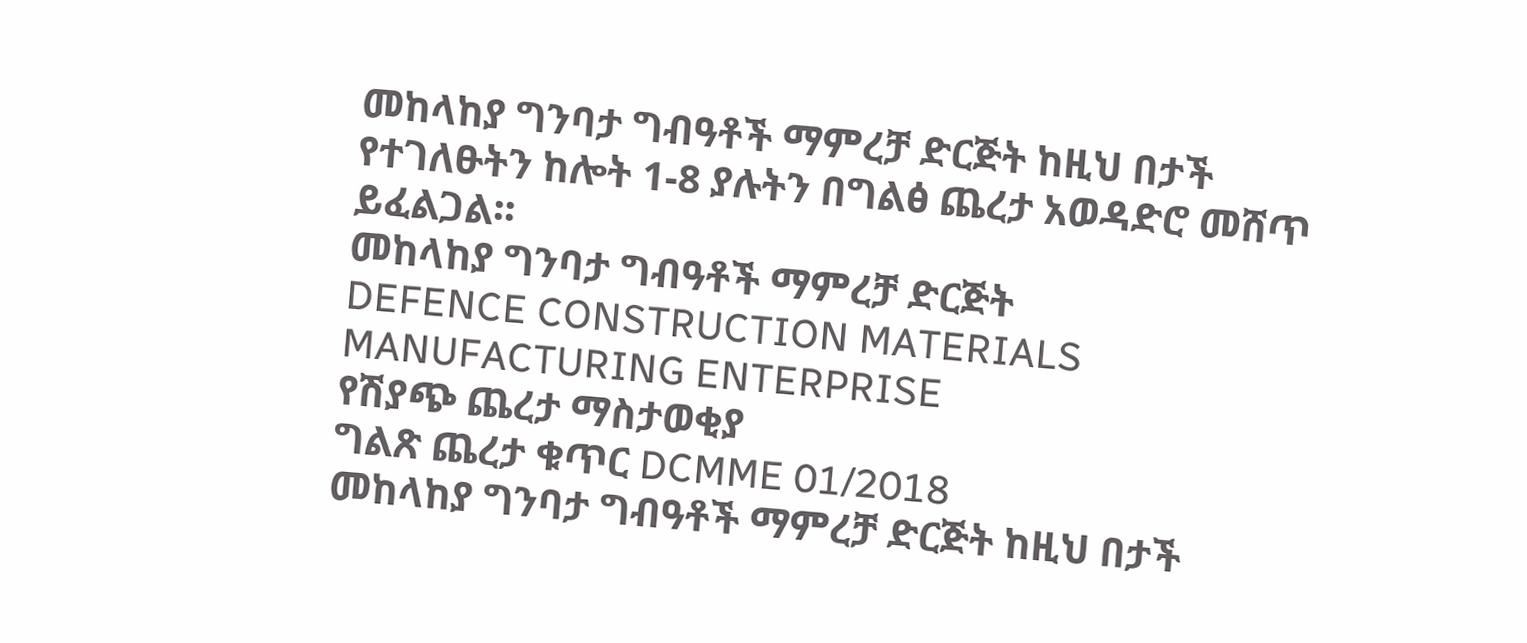መከላከያ ግንባታ ግብዓቶች ማምረቻ ድርጅት ከዚህ በታች የተገለፁትን ከሎት 1-8 ያሉትን በግልፅ ጨረታ አወዳድሮ መሸጥ ይፈልጋል፡፡
መከላከያ ግንባታ ግብዓቶች ማምረቻ ድርጅት
DEFENCE CONSTRUCTION MATERIALS MANUFACTURING ENTERPRISE
የሽያጭ ጨረታ ማስታወቂያ
ግልጽ ጨረታ ቁጥር DCMME 01/2018
መከላከያ ግንባታ ግብዓቶች ማምረቻ ድርጅት ከዚህ በታች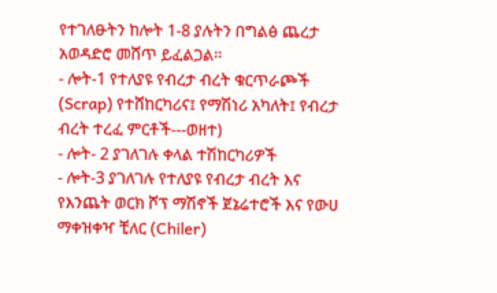የተገለፁትን ከሎት 1-8 ያሉትን በግልፅ ጨረታ አወዳድሮ መሸጥ ይፈልጋል፡፡
- ሎት-1 የተለያዩ የብረታ ብረት ቁርጥራጮች (Scrap) የተሸከርካሪና፤ የማሽነሪ አካለት፤ የብረታ ብረት ተረፈ ምርቶች---ወዘተ)
- ሎት- 2 ያገለገሉ ቀላል ተሽከርካሪዎች
- ሎት-3 ያገለገሉ የተለያዩ የብረታ ብረት እና የእንጨት ወርክ ሾፕ ማሽኖች ጀኔሬተሮች እና የውሀ ማቀዝቀዣ ቺለር (Chiler)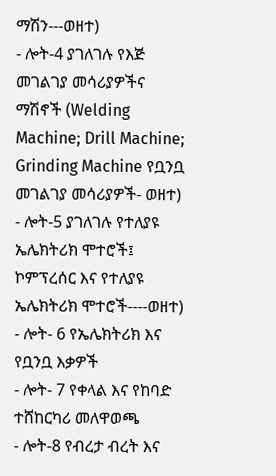ማሽን---ወዘተ)
- ሎት-4 ያገለገሉ የእጅ መገልገያ መሳሪያዎችና ማሽኖች (Welding Machine; Drill Machine; Grinding Machine የቧንቧ መገልገያ መሳሪያዎች- ወዘተ)
- ሎት-5 ያገለገሉ የተለያዩ ኤሌክትሪክ ሞተሮች፤ ኮምፕረሰር እና የተለያዩ ኤሌክትሪክ ሞተሮች----ወዘተ)
- ሎት- 6 የኤሌክትሪክ እና የቧንቧ እቃዎች
- ሎት- 7 የቀላል እና የከባድ ተሸከርካሪ መለዋወጫ
- ሎት-8 የብረታ ብረት እና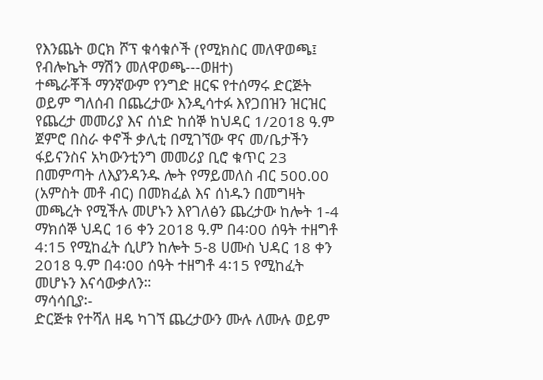የእንጨት ወርክ ሾፕ ቁሳቁሶች (የሚክስር መለዋወጫ፤ የብሎኬት ማሽን መለዋወጫ---ወዘተ)
ተጫራቾች ማንኛውም የንግድ ዘርፍ የተሰማሩ ድርጅት ወይም ግለሰብ በጨረታው እንዲሳተፉ እየጋበዝን ዝርዝር የጨረታ መመሪያ እና ሰነድ ከሰኞ ከህዳር 1/2018 ዓ.ም ጀምሮ በስራ ቀኖች ቃሊቲ በሚገኘው ዋና መ/ቤታችን ፋይናንስና አካውንቲንግ መመሪያ ቢሮ ቁጥር 23 በመምጣት ለእያንዳንዱ ሎት የማይመለስ ብር 500.00 (አምስት መቶ ብር) በመክፈል እና ሰነዱን በመግዛት መጫረት የሚችሉ መሆኑን እየገለፅን ጨረታው ከሎት 1-4 ማክሰኞ ህዳር 16 ቀን 2018 ዓ.ም በ4፡00 ሰዓት ተዘግቶ 4:15 የሚከፈት ሲሆን ከሎት 5-8 ሀሙስ ህዳር 18 ቀን 2018 ዓ.ም በ4፡00 ሰዓት ተዘግቶ 4፡15 የሚከፈት መሆኑን እናሳውቃለን።
ማሳሳቢያ፡-
ድርጅቱ የተሻለ ዘዴ ካገኘ ጨረታውን ሙሉ ለሙሉ ወይም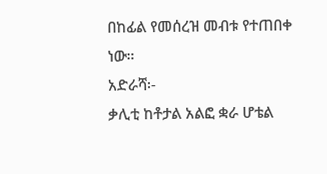በከፊል የመሰረዝ መብቱ የተጠበቀ ነው።
አድራሻ፡-
ቃሊቲ ከቶታል አልፎ ቋራ ሆቴል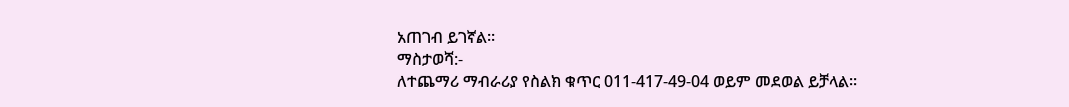አጠገብ ይገኛል፡፡
ማስታወሻ:-
ለተጨማሪ ማብራሪያ የስልክ ቁጥር 011-417-49-04 ወይም መደወል ይቻላል፡፡